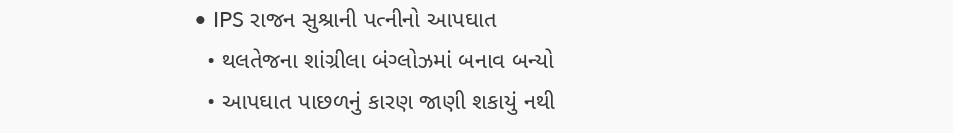• IPS રાજન સુશ્રાની પત્નીનો આપઘાત
  • થલતેજના શાંગ્રીલા બંગ્લોઝમાં બનાવ બન્યો
  • આપઘાત પાછળનું કારણ જાણી શકાયું નથી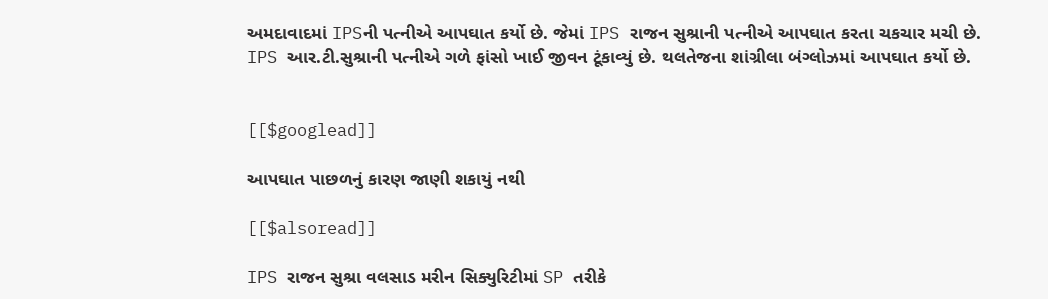અમદાવાદમાં IPSની પત્નીએ આપઘાત કર્યો છે. જેમાં IPS રાજન સુશ્રાની પત્નીએ આપઘાત કરતા ચકચાર મચી છે. IPS આર.ટી.સુશ્રાની પત્નીએ ગળે ફાંસો ખાઈ જીવન ટૂંકાવ્યું છે. થલતેજના શાંગ્રીલા બંગ્લોઝમાં આપઘાત કર્યો છે.


[[$googlead]]

આપઘાત પાછળનું કારણ જાણી શકાયું નથી

[[$alsoread]]

IPS રાજન સુશ્રા વલસાડ મરીન સિક્યુરિટીમાં SP તરીકે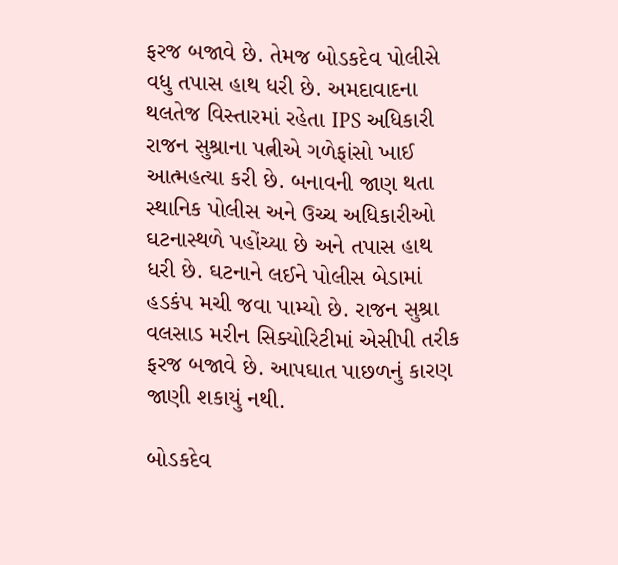ફરજ બજાવે છે. તેમજ બોડકદેવ પોલીસે વધુ તપાસ હાથ ધરી છે. અમદાવાદના થલતેજ વિસ્તારમાં રહેતા IPS અધિકારી રાજન સુશ્રાના પત્નીએ ગળેફાંસો ખાઈ આત્મહત્યા કરી છે. બનાવની જાણ થતા સ્થાનિક પોલીસ અને ઉચ્ચ અધિકારીઓ ઘટનાસ્થળે પહોંચ્યા છે અને તપાસ હાથ ધરી છે. ઘટનાને લઈને પોલીસ બેડામાં હડકંપ મચી જવા પામ્યો છે. રાજન સુશ્રા વલસાડ મરીન સિક્યોરિટીમાં એસીપી તરીક ફરજ બજાવે છે. આપઘાત પાછળનું કારણ જાણી શકાયું નથી.

બોડકદેવ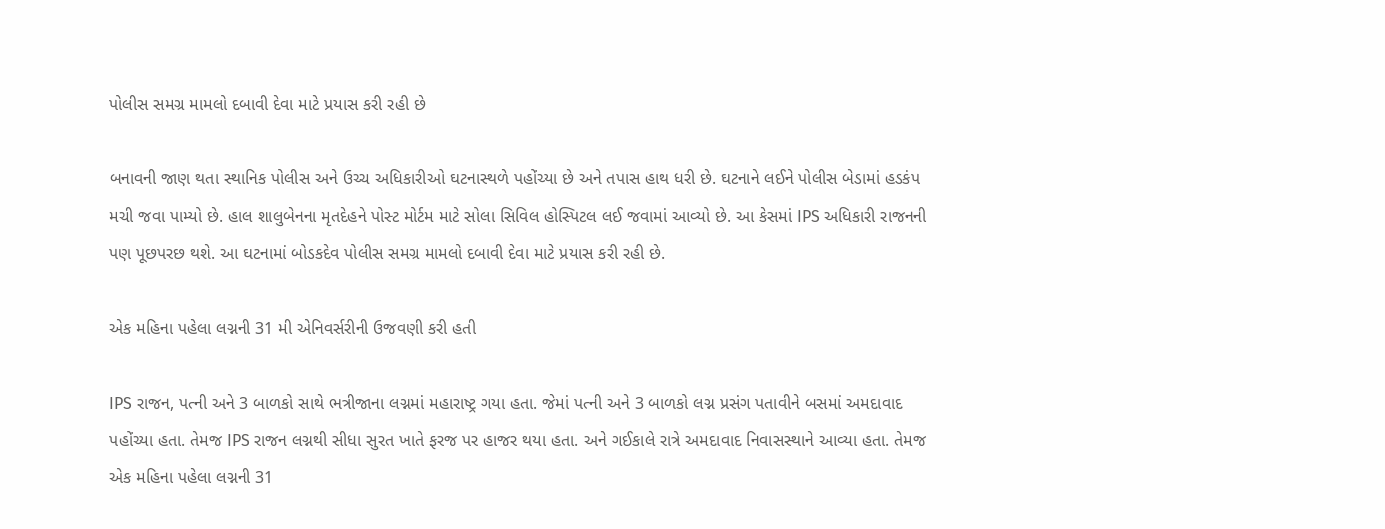પોલીસ સમગ્ર મામલો દબાવી દેવા માટે પ્રયાસ કરી રહી છે

બનાવની જાણ થતા સ્થાનિક પોલીસ અને ઉચ્ચ અધિકારીઓ ઘટનાસ્થળે પહોંચ્યા છે અને તપાસ હાથ ધરી છે. ઘટનાને લઈને પોલીસ બેડામાં હડકંપ મચી જવા પામ્યો છે. હાલ શાલુબેનના મૃતદેહને પોસ્ટ મોર્ટમ માટે સોલા સિવિલ હોસ્પિટલ લઈ જવામાં આવ્યો છે. આ કેસમાં IPS અધિકારી રાજનની પણ પૂછપરછ થશે. આ ઘટનામાં બોડકદેવ પોલીસ સમગ્ર મામલો દબાવી દેવા માટે પ્રયાસ કરી રહી છે.

એક મહિના પહેલા લગ્નની 31 મી એનિવર્સરીની ઉજવણી કરી હતી

IPS રાજન, પત્ની અને 3 બાળકો સાથે ભત્રીજાના લગ્નમાં મહારાષ્ટ્ર ગયા હતા. જેમાં પત્ની અને 3 બાળકો લગ્ન પ્રસંગ પતાવીને બસમાં અમદાવાદ પહોંચ્યા હતા. તેમજ IPS રાજન લગ્નથી સીધા સુરત ખાતે ફરજ પર હાજર થયા હતા. અને ગઈકાલે રાત્રે અમદાવાદ નિવાસસ્થાને આવ્યા હતા. તેમજ એક મહિના પહેલા લગ્નની 31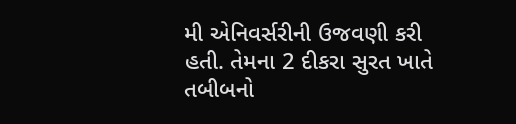મી એનિવર્સરીની ઉજવણી કરી હતી. તેમના 2 દીકરા સુરત ખાતે તબીબનો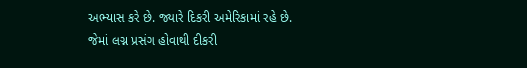અભ્યાસ કરે છે. જ્યારે દિકરી અમેરિકામાં રહે છે. જેમાં લગ્ન પ્રસંગ હોવાથી દીકરી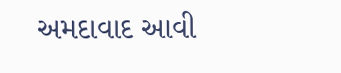અમદાવાદ આવી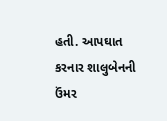હતી. આપઘાત કરનાર શાલુબેનની ઉંમર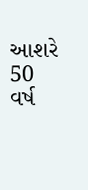આશરે 50 વર્ષ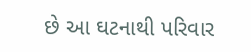છે આ ઘટનાથી પરિવાર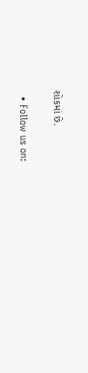શોકમાં છે.

  • Follow us on: